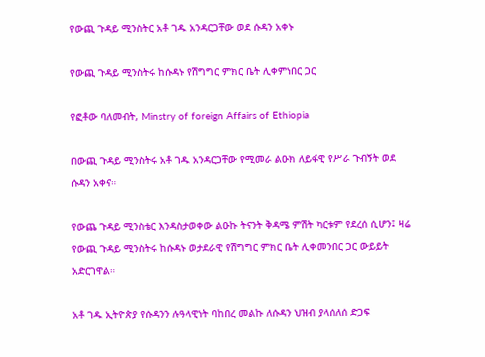የውጪ ጉዳይ ሚንስትር አቶ ገዱ አንዳርጋቸው ወደ ሱዳን አቀኑ

የውጪ ጉዳይ ሚንስትሩ ከሱዳኑ የሽግግር ምክር ቤት ሊቀምነበር ጋር

የፎቶው ባለመብት, Minstry of foreign Affairs of Ethiopia

በውጪ ጉዳይ ሚንስትሩ አቶ ገዱ አንዳርጋቸው የሚመራ ልዑክ ለይፋዊ የሥራ ጉብኝት ወደ ሱዳን አቀና።

የውጨ ጉዳይ ሚንስቴር እንዳስታወቀው ልዑኩ ትናንት ቅዳሜ ምሽት ካርቱም የደረሰ ሲሆን፤ ዛሬ የውጪ ጉዳይ ሚንስትሩ ከሱዳኑ ወታደራዊ የሽግግር ምክር ቤት ሊቀመንበር ጋር ውይይት አድርገዋል።

አቶ ገዱ ኢትዮጵያ የሱዳንን ሉዓላዊነት ባከበረ መልኩ ለሱዳን ህዝብ ያላሰለሰ ድጋፍ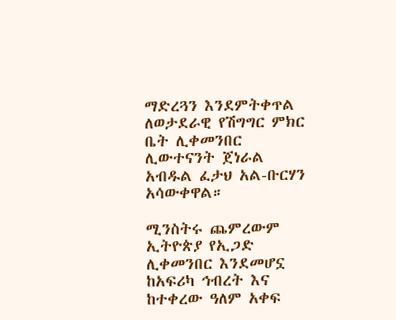ማድረጓን እንደምትቀጥል ለወታደራዊ የሽግግር ምክር ቤት ሊቀመንበር ሊውተናንት ጀነራል አብዱል ፈታህ አል-ቡርሃን አሳውቀዋል።

ሚንስትሩ ጨምረውም ኢትዮጵያ የኢጋድ ሊቀመንበር እንደመሆኗ ከአፍሪካ ኅብረት እና ከተቀረው ዓለም አቀፍ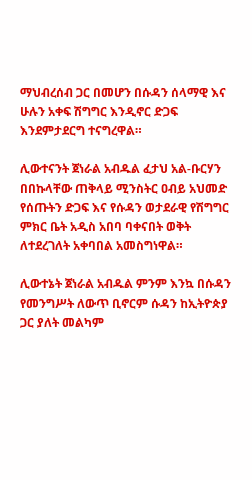ማህብረሰብ ጋር በመሆን በሱዳን ሰላማዊ እና ሁሉን አቀፍ ሽግግር እንዲኖር ድጋፍ እንደምታደርግ ተናግረዋል።

ሊውተናንት ጀነራል አብዱል ፈታህ አል-ቡርሃን በበኩላቸው ጠቅላይ ሚንስትር ዐብይ አህመድ የሰጡትን ድጋፍ እና የሱዳን ወታደራዊ የሽግግር ምክር ቤት አዲስ አበባ ባቀናበት ወቅት ለተደረገለት አቀባበል አመስግነዋል።

ሊውተኔት ጀነራል አብዱል ምንም እንኳ በሱዳን የመንግሥት ለውጥ ቢኖርም ሱዳን ከኢትዮጵያ ጋር ያለት መልካም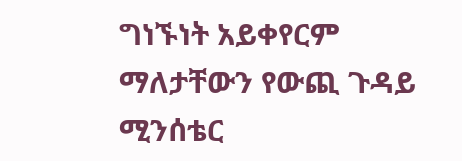ግነኙነት አይቀየርም ማለታቸውን የውጪ ጉዳይ ሚንሰቴር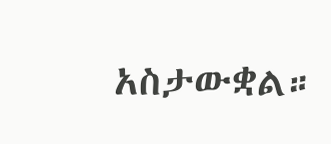አስታውቋል።